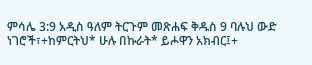ምሳሌ 3:9 አዲስ ዓለም ትርጉም መጽሐፍ ቅዱስ 9 ባሉህ ውድ ነገሮች፣+ከምርትህ* ሁሉ በኩራት* ይሖዋን አክብር፤+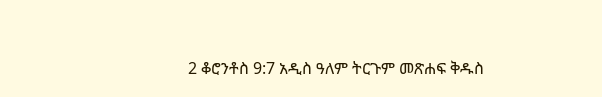2 ቆሮንቶስ 9:7 አዲስ ዓለም ትርጉም መጽሐፍ ቅዱስ